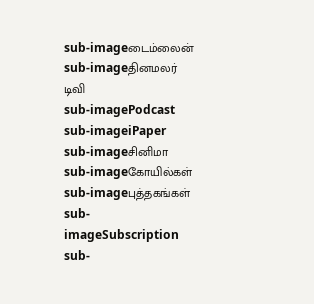sub-imageடைம்லைன்
sub-imageதினமலர் டிவி
sub-imagePodcast
sub-imageiPaper
sub-imageசினிமா
sub-imageகோயில்கள்
sub-imageபுத்தகங்கள்
sub-imageSubscription
sub-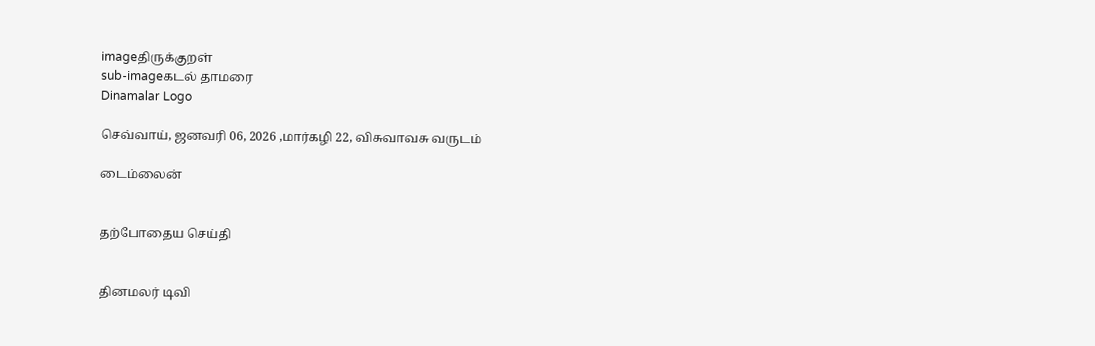imageதிருக்குறள்
sub-imageகடல் தாமரை
Dinamalar Logo

செவ்வாய், ஜனவரி 06, 2026 ,மார்கழி 22, விசுவாவசு வருடம்

டைம்லைன்


தற்போதைய செய்தி


தினமலர் டிவி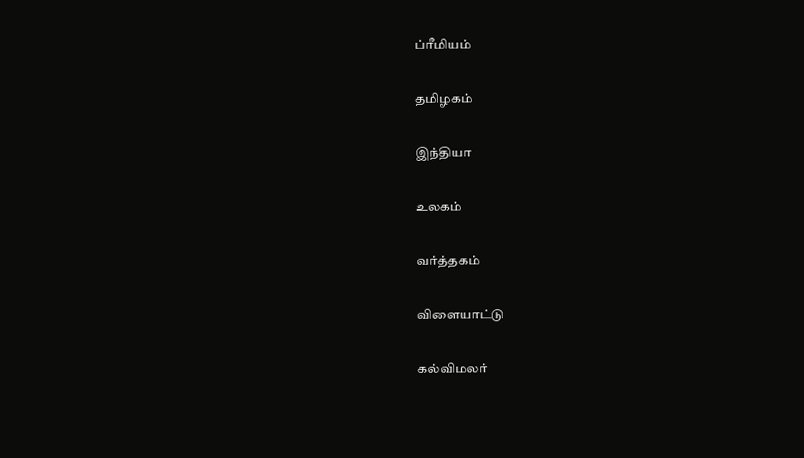ப்ரீமியம்


தமிழகம்


இந்தியா


உலகம்


வர்த்தகம்


விளையாட்டு


கல்விமலர்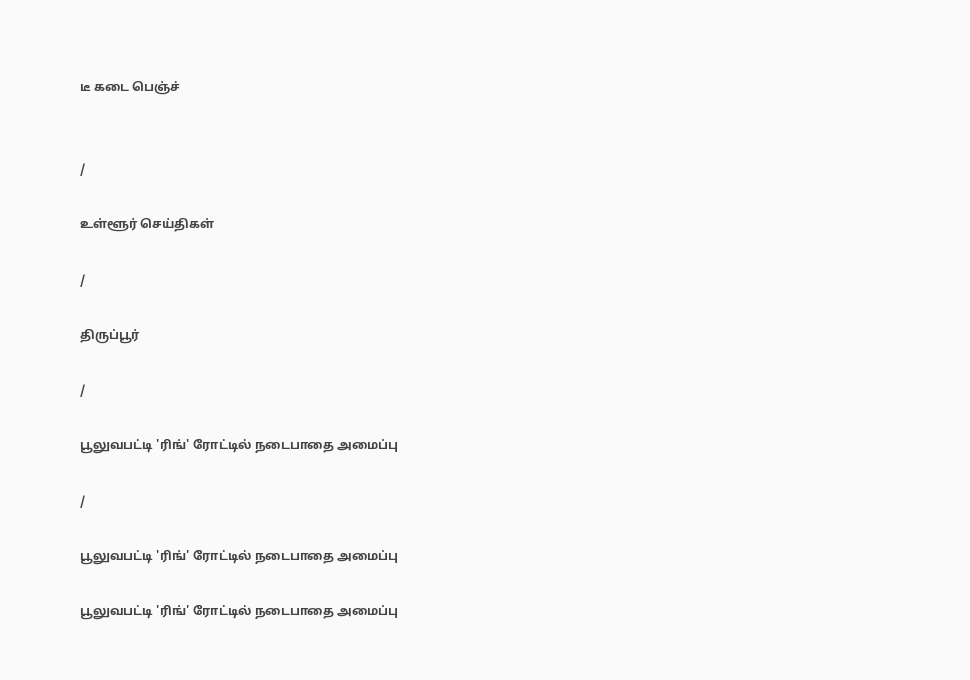டீ கடை பெஞ்ச்


/

உள்ளூர் செய்திகள்

/

திருப்பூர்

/

பூலுவபட்டி 'ரிங்' ரோட்டில் நடைபாதை அமைப்பு

/

பூலுவபட்டி 'ரிங்' ரோட்டில் நடைபாதை அமைப்பு

பூலுவபட்டி 'ரிங்' ரோட்டில் நடைபாதை அமைப்பு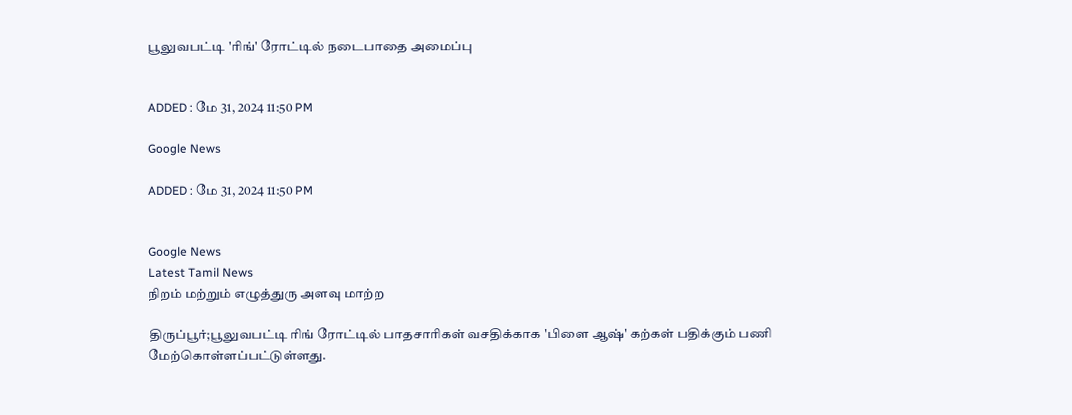பூலுவபட்டி 'ரிங்' ரோட்டில் நடைபாதை அமைப்பு


ADDED : மே 31, 2024 11:50 PM

Google News

ADDED : மே 31, 2024 11:50 PM


Google News
Latest Tamil News
நிறம் மற்றும் எழுத்துரு அளவு மாற்ற

திருப்பூர்;பூலுவபட்டி ரிங் ரோட்டில் பாதசாரிகள் வசதிக்காக 'பிளை ஆஷ்' கற்கள் பதிக்கும் பணி மேற்கொள்ளப்பட்டுள்ளது.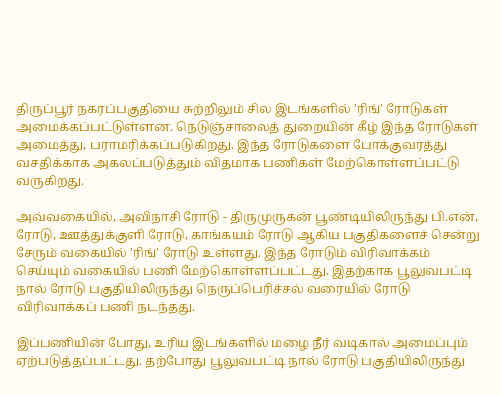திருப்பூர் நகரப்பகுதியை சுற்றிலும் சில இடங்களில் 'ரிங்' ரோடுகள் அமைக்கப்பட்டுள்ளன. நெடுஞ்சாலைத் துறையின் கீழ் இந்த ரோடுகள் அமைத்து, பராமரிக்கப்படுகிறது. இந்த ரோடுகளை போக்குவரத்து வசதிக்காக அகலப்படுத்தும் விதமாக பணிகள் மேற்கொள்ளப்பட்டு வருகிறது.

அவ்வகையில், அவிநாசி ரோடு - திருமுருகன் பூண்டியிலிருந்து பி.என், ரோடு, ஊத்துக்குளி ரோடு, காங்கயம் ரோடு ஆகிய பகுதிகளைச் சென்று சேரும் வகையில் 'ரிங்' ரோடு உள்ளது. இந்த ரோடும் விரிவாக்கம் செய்யும் வகையில் பணி மேற்கொள்ளப்பட்டது. இதற்காக பூலுவபட்டி நால் ரோடு பகுதியிலிருந்து நெருப்பெரிச்சல் வரையில் ரோடு விரிவாக்கப் பணி நடந்தது.

இப்பணியின் போது, உரிய இடங்களில் மழை நீர் வடிகால் அமைப்பும் ஏற்படுத்தப்பட்டது. தற்போது பூலுவபட்டி நால் ரோடு பகுதியிலிருந்து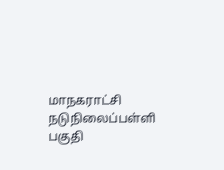மாநகராட்சி நடுநிலைப்பள்ளி பகுதி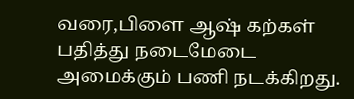வரை,பிளை ஆஷ் கற்கள் பதித்து நடைமேடை அமைக்கும் பணி நடக்கிறது.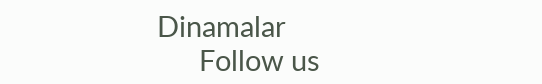Dinamalar
      Follow us